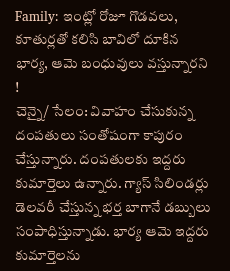Family: ఇంట్లో రోజూ గొడవలు, కూతుర్లతో కలిసి బావిలో దూకిన భార్య, ఆమె బంధువులు వస్తున్నారని !
చెన్నై/ సేలం: వివాహం చేసుకున్న దంపతులు సంతోషంగా కాపురం చేస్తున్నారు. దంపతులకు ఇద్దరు కుమార్తెలు ఉన్నారు. గ్యాస్ సిలిండర్లు డెలవరీ చేస్తున్న భర్త బాగానే డబ్బులు సంపాధిస్తున్నాడు. భార్య ఆమె ఇద్దరు కుమార్తెలను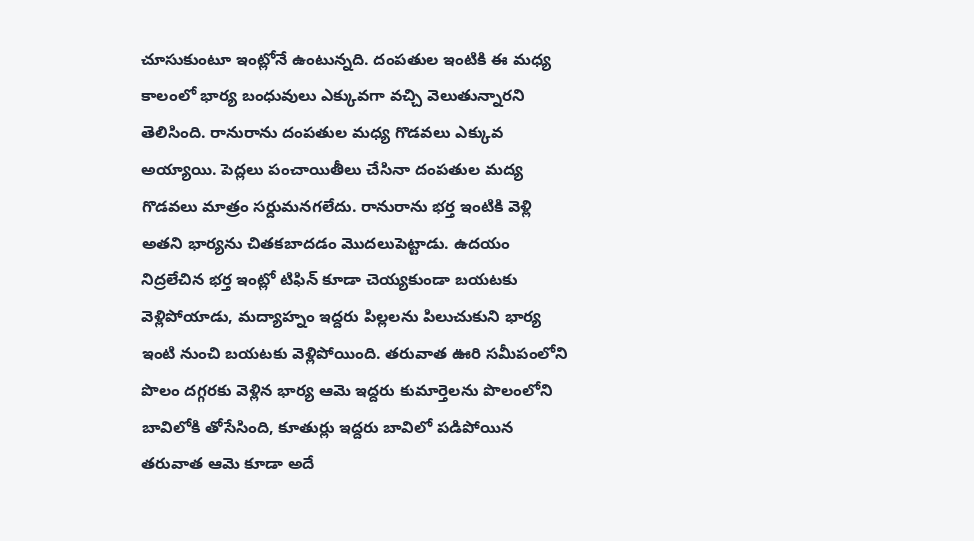చూసుకుంటూ ఇంట్లోనే ఉంటున్నది. దంపతుల ఇంటికి ఈ మధ్య కాలంలో భార్య బంధువులు ఎక్కువగా వచ్చి వెలుతున్నారని తెలిసింది. రానురాను దంపతుల మధ్య గొడవలు ఎక్కువ అయ్యాయి. పెద్లలు పంచాయితీలు చేసినా దంపతుల మద్య గొడవలు మాత్రం సర్దుమనగలేదు. రానురాను భర్త ఇంటికి వెళ్లి అతని భార్యను చితకబాదడం మొదలుపెట్టాడు. ఉదయం నిద్రలేచిన భర్త ఇంట్లో టిఫిన్ కూడా చెయ్యకుండా బయటకు వెళ్లిపోయాడు, మద్యాహ్నం ఇద్దరు పిల్లలను పిలుచుకుని భార్య ఇంటి నుంచి బయటకు వెళ్లిపోయింది. తరువాత ఊరి సమీపంలోని పొలం దగ్గరకు వెళ్లిన భార్య ఆమె ఇద్దరు కుమార్తెలను పొలంలోని బావిలోకి తోసేసింది, కూతుర్లు ఇద్దరు బావిలో పడిపోయిన తరువాత ఆమె కూడా అదే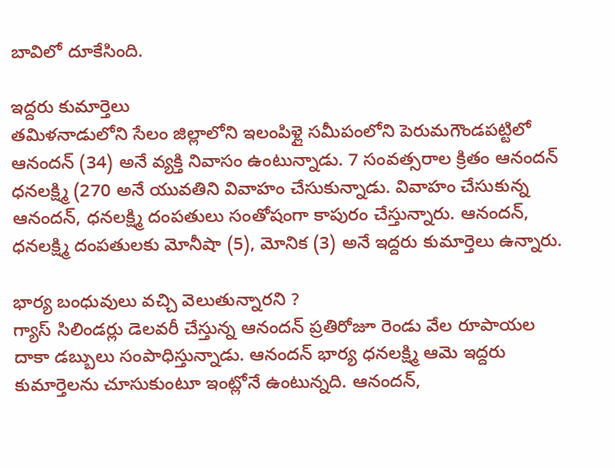బావిలో దూకేసింది.

ఇద్దరు కుమార్తెలు
తమిళనాడులోని సేలం జిల్లాలోని ఇలంపిళ్లై సమీపంలోని పెరుమగౌండపట్టిలో ఆనందన్ (34) అనే వ్యక్తి నివాసం ఉంటున్నాడు. 7 సంవత్సరాల క్రితం ఆనందన్ ధనలక్ష్మి (270 అనే యువతిని వివాహం చేసుకున్నాడు. వివాహం చేసుకున్న ఆనందన్, ధనలక్ష్మి దంపతులు సంతోషంగా కాపురం చేస్తున్నారు. ఆనందన్, ధనలక్ష్మి దంపతులకు మోనీషా (5), మోనిక (3) అనే ఇద్దరు కుమార్తెలు ఉన్నారు.

భార్య బంధువులు వచ్చి వెలుతున్నారని ?
గ్యాస్ సిలిండర్లు డెలవరీ చేస్తున్న ఆనందన్ ప్రతిరోజూ రెండు వేల రూపాయల దాకా డబ్బులు సంపాధిస్తున్నాడు. ఆనందన్ భార్య ధనలక్ష్మి ఆమె ఇద్దరు కుమార్తెలను చూసుకుంటూ ఇంట్లోనే ఉంటున్నది. ఆనందన్,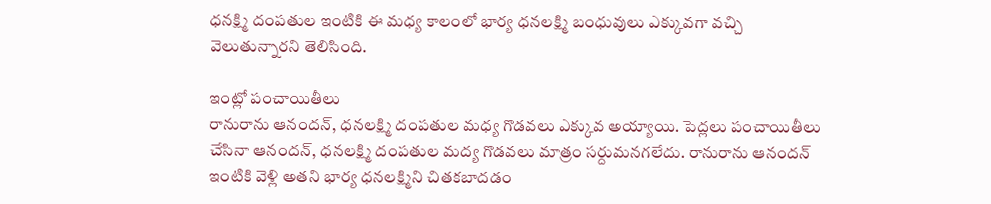ధనక్ష్మి దంపతుల ఇంటికి ఈ మధ్య కాలంలో భార్య ధనలక్ష్మి బంధువులు ఎక్కువగా వచ్చి వెలుతున్నారని తెలిసింది.

ఇంట్లో పంచాయితీలు
రానురాను ఆనందన్, ధనలక్ష్మి దంపతుల మధ్య గొడవలు ఎక్కువ అయ్యాయి. పెద్లలు పంచాయితీలు చేసినా ఆనందన్, ధనలక్ష్మి దంపతుల మద్య గొడవలు మాత్రం సర్దుమనగలేదు. రానురాను ఆనందన్ ఇంటికి వెళ్లి అతని భార్య ధనలక్ష్మిని చితకబాదడం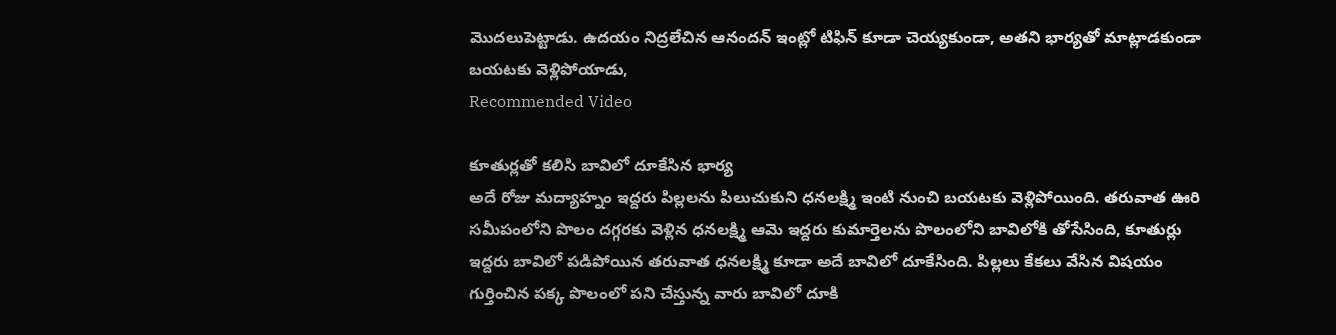మొదలుపెట్టాడు. ఉదయం నిద్రలేచిన ఆనందన్ ఇంట్లో టిఫిన్ కూడా చెయ్యకుండా, అతని భార్యతో మాట్లాడకుండా బయటకు వెళ్లిపోయాడు,
Recommended Video

కూతుర్లతో కలిసి బావిలో దూకేసిన భార్య
అదే రోజు మద్యాహ్నం ఇద్దరు పిల్లలను పిలుచుకుని ధనలక్ష్మి ఇంటి నుంచి బయటకు వెళ్లిపోయింది. తరువాత ఊరి సమీపంలోని పొలం దగ్గరకు వెళ్లిన ధనలక్ష్మి ఆమె ఇద్దరు కుమార్తెలను పొలంలోని బావిలోకి తోసేసింది, కూతుర్లు ఇద్దరు బావిలో పడిపోయిన తరువాత ధనలక్ష్మి కూడా అదే బావిలో దూకేసింది. పిల్లలు కేకలు వేసిన విషయం గుర్తించిన పక్క పొలంలో పని చేస్తున్న వారు బావిలో దూకి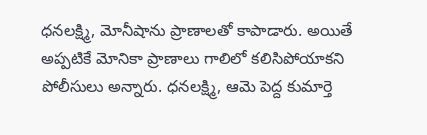ధనలక్ష్మి, మోనీషాను ప్రాణాలతో కాపాడారు. అయితే అప్పటికే మోనికా ప్రాణాలు గాలిలో కలిసిపోయాకని పోలీసులు అన్నారు. ధనలక్ష్మి, ఆమె పెద్ద కుమార్తె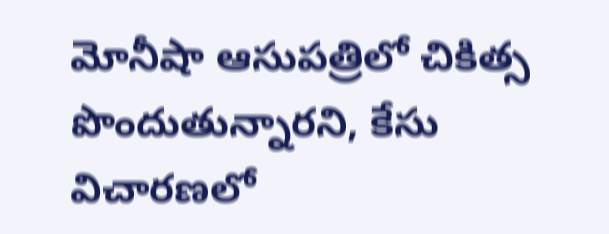మోనీషా ఆసుపత్రిలో చికిత్స పొందుతున్నారని, కేసు విచారణలో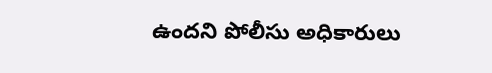ఉందని పోలీసు అధికారులు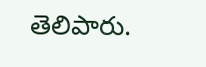తెలిపారు.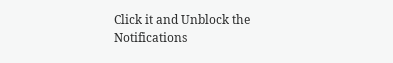Click it and Unblock the Notifications